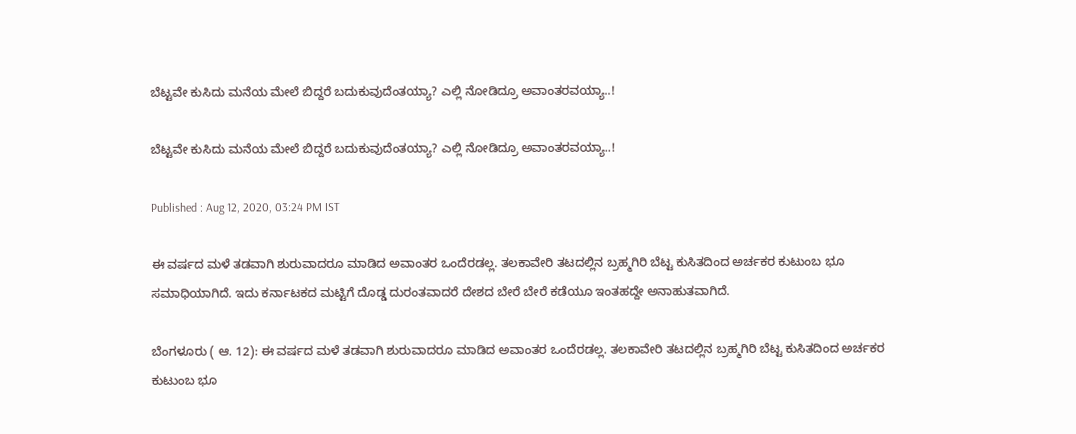ಬೆಟ್ಟವೇ ಕುಸಿದು ಮನೆಯ ಮೇಲೆ ಬಿದ್ದರೆ ಬದುಕುವುದೆಂತಯ್ಯಾ? ಎಲ್ಲಿ ನೋಡಿದ್ರೂ ಅವಾಂತರವಯ್ಯಾ..!

ಬೆಟ್ಟವೇ ಕುಸಿದು ಮನೆಯ ಮೇಲೆ ಬಿದ್ದರೆ ಬದುಕುವುದೆಂತಯ್ಯಾ? ಎಲ್ಲಿ ನೋಡಿದ್ರೂ ಅವಾಂತರವಯ್ಯಾ..!

Published : Aug 12, 2020, 03:24 PM IST

ಈ ವರ್ಷದ ಮಳೆ ತಡವಾಗಿ ಶುರುವಾದರೂ ಮಾಡಿದ ಅವಾಂತರ ಒಂದೆರಡಲ್ಲ. ತಲಕಾವೇರಿ ತಟದಲ್ಲಿನ ಬ್ರಹ್ಮಗಿರಿ ಬೆಟ್ಟ ಕುಸಿತದಿಂದ ಅರ್ಚಕರ ಕುಟುಂಬ ಭೂ ಸಮಾಧಿಯಾಗಿದೆ. ಇದು ಕರ್ನಾಟಕದ ಮಟ್ಟಿಗೆ ದೊಡ್ಡ ದುರಂತವಾದರೆ ದೇಶದ ಬೇರೆ ಬೇರೆ ಕಡೆಯೂ ಇಂತಹದ್ದೇ ಅನಾಹುತವಾಗಿದೆ.

ಬೆಂಗಳೂರು ( ಆ. 12): ಈ ವರ್ಷದ ಮಳೆ ತಡವಾಗಿ ಶುರುವಾದರೂ ಮಾಡಿದ ಅವಾಂತರ ಒಂದೆರಡಲ್ಲ. ತಲಕಾವೇರಿ ತಟದಲ್ಲಿನ ಬ್ರಹ್ಮಗಿರಿ ಬೆಟ್ಟ ಕುಸಿತದಿಂದ ಅರ್ಚಕರ ಕುಟುಂಬ ಭೂ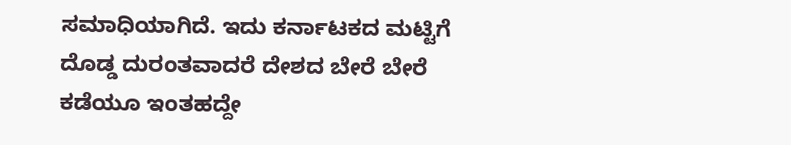ಸಮಾಧಿಯಾಗಿದೆ. ಇದು ಕರ್ನಾಟಕದ ಮಟ್ಟಿಗೆ ದೊಡ್ಡ ದುರಂತವಾದರೆ ದೇಶದ ಬೇರೆ ಬೇರೆ ಕಡೆಯೂ ಇಂತಹದ್ದೇ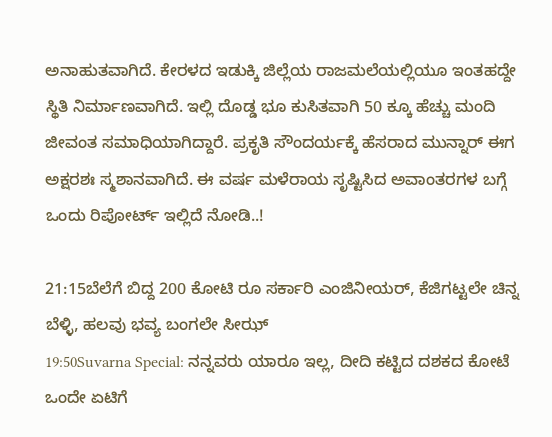ಅನಾಹುತವಾಗಿದೆ. ಕೇರಳದ ಇಡುಕ್ಕಿ ಜಿಲ್ಲೆಯ ರಾಜಮಲೆಯಲ್ಲಿಯೂ ಇಂತಹದ್ದೇ ಸ್ಥಿತಿ ನಿರ್ಮಾಣವಾಗಿದೆ. ಇಲ್ಲಿ ದೊಡ್ಡ ಭೂ ಕುಸಿತವಾಗಿ 50 ಕ್ಕೂ ಹೆಚ್ಚು ಮಂದಿ ಜೀವಂತ ಸಮಾಧಿಯಾಗಿದ್ದಾರೆ. ಪ್ರಕೃತಿ ಸೌಂದರ್ಯಕ್ಕೆ ಹೆಸರಾದ ಮುನ್ನಾರ್ ಈಗ ಅಕ್ಷರಶಃ ಸ್ಮಶಾನವಾಗಿದೆ. ಈ ವರ್ಷ ಮಳೆರಾಯ ಸೃಷ್ಟಿಸಿದ ಅವಾಂತರಗಳ ಬಗ್ಗೆ ಒಂದು ರಿಪೋರ್ಟ್ ಇಲ್ಲಿದೆ ನೋಡಿ..!

21:15ಬೆಲೆಗೆ ಬಿದ್ದ 200 ಕೋಟಿ ರೂ ಸರ್ಕಾರಿ ಎಂಜಿನೀಯರ್, ಕೆಜಿಗಟ್ಟಲೇ ಚಿನ್ನ ಬೆಳ್ಳಿ, ಹಲವು ಭವ್ಯ ಬಂಗಲೇ ಸೀಝ್
19:50Suvarna Special: ನನ್ನವರು ಯಾರೂ ಇಲ್ಲ, ದೀದಿ ಕಟ್ಟಿದ ದಶಕದ ಕೋಟೆ ಒಂದೇ ಏಟಿಗೆ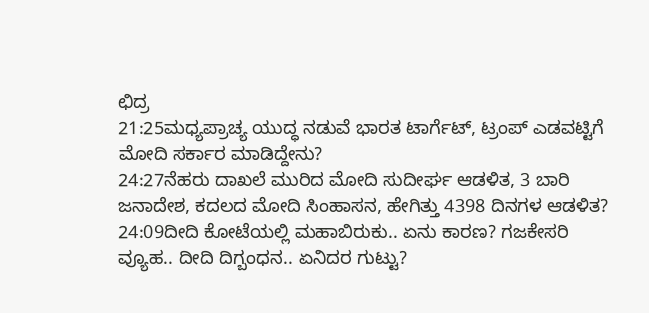ಛಿದ್ರ
21:25ಮಧ್ಯಪ್ರಾಚ್ಯ ಯುದ್ಧ ನಡುವೆ ಭಾರತ ಟಾರ್ಗೆಟ್, ಟ್ರಂಪ್ ಎಡವಟ್ಟಿಗೆ ಮೋದಿ ಸರ್ಕಾರ ಮಾಡಿದ್ದೇನು?
24:27ನೆಹರು ದಾಖಲೆ ಮುರಿದ ಮೋದಿ ಸುದೀರ್ಘ ಆಡಳಿತ, 3 ಬಾರಿ ಜನಾದೇಶ, ಕದಲದ ಮೋದಿ ಸಿಂಹಾಸನ, ಹೇಗಿತ್ತು 4398 ದಿನಗಳ ಆಡಳಿತ?
24:09ದೀದಿ ಕೋಟೆಯಲ್ಲಿ ಮಹಾಬಿರುಕು.. ಏನು ಕಾರಣ? ಗಜಕೇಸರಿ ವ್ಯೂಹ.. ದೀದಿ ದಿಗ್ಬಂಧನ.. ಏನಿದರ ಗುಟ್ಟು?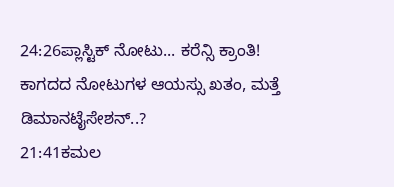24:26ಪ್ಲಾಸ್ಟಿಕ್ ನೋಟು... ಕರೆನ್ಸಿ ಕ್ರಾಂತಿ! ಕಾಗದದ ನೋಟುಗಳ ಆಯಸ್ಸು ಖತಂ, ಮತ್ತೆ ಡಿಮಾನಟೈಸೇಶನ್..?
21:41ಕಮಲ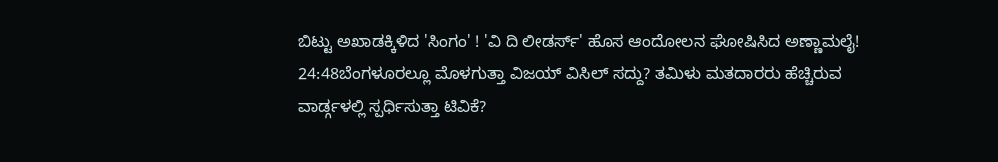ಬಿಟ್ಟು ಅಖಾಡಕ್ಕಿಳಿದ 'ಸಿಂಗಂ' ! 'ವಿ ದಿ ಲೀಡರ್ಸ್' ಹೊಸ ಆಂದೋಲನ ಘೋಷಿಸಿದ ಅಣ್ಣಾಮಲೈ!
24:48ಬೆಂಗಳೂರಲ್ಲೂ ಮೊಳಗುತ್ತಾ ವಿಜಯ್ ವಿಸಿಲ್ ಸದ್ದು? ತಮಿಳು ಮತದಾರರು ಹೆಚ್ಚಿರುವ ವಾರ್ಡ್ಗಳಲ್ಲಿ ಸ್ಪರ್ಧಿಸುತ್ತಾ ಟಿವಿಕೆ?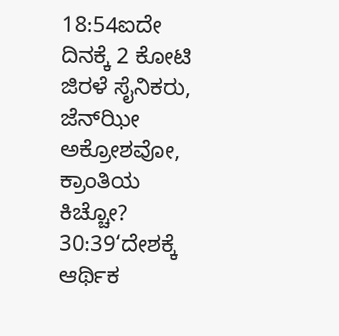18:54ಐದೇ ದಿನಕ್ಕೆ 2 ಕೋಟಿ ಜಿರಳೆ ಸೈನಿಕರು, ಜೆನ್‌ಝೀ ಅಕ್ರೋಶವೋ, ಕ್ರಾಂತಿಯ ಕಿಚ್ಚೋ?
30:39‘ದೇಶಕ್ಕೆ ಆರ್ಥಿಕ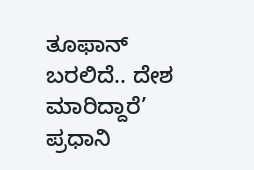ತೂಫಾನ್ ಬರಲಿದೆ.. ದೇಶ ಮಾರಿದ್ದಾರೆ’ ಪ್ರಧಾನಿ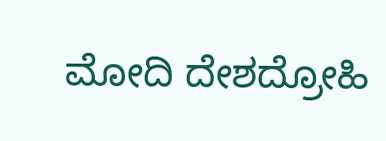ಮೋದಿ ದೇಶದ್ರೋಹಿ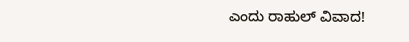ಎಂದು ರಾಹುಲ್ ವಿವಾದ!